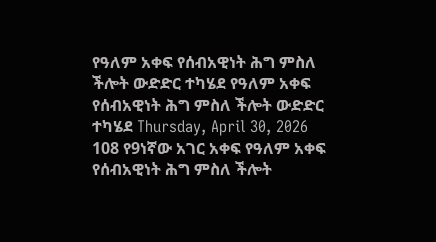የዓለም አቀፍ የሰብአዊነት ሕግ ምስለ ችሎት ውድድር ተካሄደ የዓለም አቀፍ የሰብአዊነት ሕግ ምስለ ችሎት ውድድር ተካሄደ Thursday, April 30, 2026 108 የ9ነኛው አገር አቀፍ የዓለም አቀፍ የሰብአዊነት ሕግ ምስለ ችሎት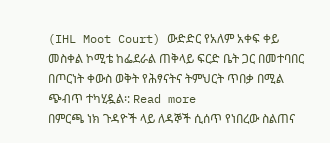(IHL Moot Court) ውድድር የአለም አቀፍ ቀይ መስቀል ኮሚቴ ከፌደራል ጠቅላይ ፍርድ ቤት ጋር በመተባበር በጦርነት ቀውስ ወቅት የሕፃናትና ትምህርት ጥበቃ በሚል ጭብጥ ተካሂዷል፡: Read more
በምርጫ ነክ ጉዳዮች ላይ ለዳኞች ሲሰጥ የነበረው ስልጠና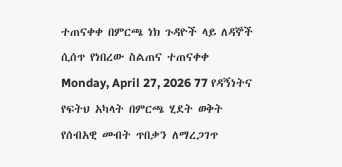ተጠናቀቀ በምርጫ ነክ ጉዳዮች ላይ ለዳኞች ሲሰጥ የነበረው ስልጠና ተጠናቀቀ Monday, April 27, 2026 77 የዳኝነትና የፍትህ አካላት በምርጫ ሂደት ወቅት የሰብአዊ መብት ጥበቃን ለማረጋገጥ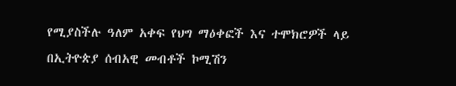የሚያስችሉ ዓለም አቀፍ የህግ ማዕቀፎች እና ተሞክሮዎች ላይ በኢትዮጵያ ሰብአዊ መብቶች ኮሚሽን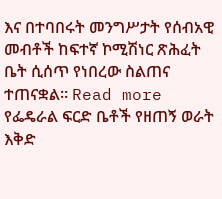እና በተባበሩት መንግሥታት የሰብአዊ መብቶች ከፍተኛ ኮሚሽነር ጽሕፈት ቤት ሲሰጥ የነበረው ስልጠና ተጠናቋል። Read more
የፌዴራል ፍርድ ቤቶች የዘጠኝ ወራት እቅድ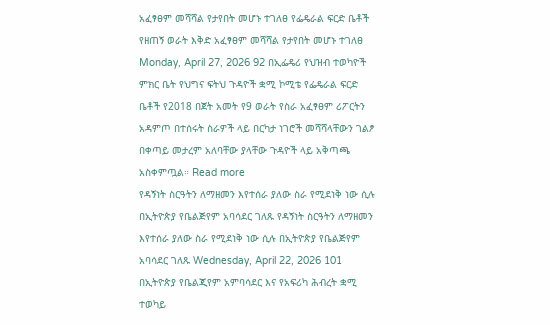አፈፃፀም መሻሻል የታየበት መሆኑ ተገለፀ የፌዴራል ፍርድ ቤቶች የዘጠኝ ወራት እቅድ አፈፃፀም መሻሻል የታየበት መሆኑ ተገለፀ Monday, April 27, 2026 92 በኢፌዴሪ የህዝብ ተወካዮች ምክር ቤት የህግና ፍትህ ጉዳዮች ቋሚ ኮሚቴ የፌዴራል ፍርድ ቤቶች የ2018 በጀት አመት የ9 ወራት የስራ አፈፃፀም ሪፖርትን አዳምጦ በተሰሩት ስራዎች ላይ በርካታ ነገሮች መሻሻላቸውን ገልፆ በቀጣይ መታረም አለባቸው ያላቸው ጉዳዮች ላይ አቅጣጫ አስቀምጧል። Read more
የዳኝነት ስርዓትን ለማዘመን እየተሰራ ያለው ስራ የሚደነቅ ነው ሲሉ በኢትዮጵያ የቤልጅየም አባሳደር ገለጹ የዳኝነት ስርዓትን ለማዘመን እየተሰራ ያለው ስራ የሚደነቅ ነው ሲሉ በኢትዮጵያ የቤልጅየም አባሳደር ገለጹ Wednesday, April 22, 2026 101 በኢትዮጵያ የቤልጂየም አምባሳደር እና የአፍሪካ ሕብረት ቋሚ ተወካይ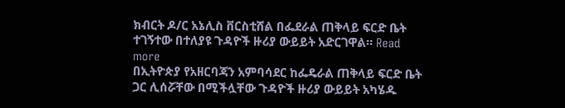ክብርት ዶ/ር አኔሊስ ቨርስቲሸል በፌደራል ጠቅላይ ፍርድ ቤት ተገኝተው በተለያዩ ጉዳዮች ዙሪያ ውይይት አድርገዋል። Read more
በኢትዮጵያ የአዘርባጃን አምባሳደር ከፌዴራል ጠቅላይ ፍርድ ቤት ጋር ሊሰሯቸው በሚችሏቸው ጉዳዮች ዙሪያ ውይይት አካሄዱ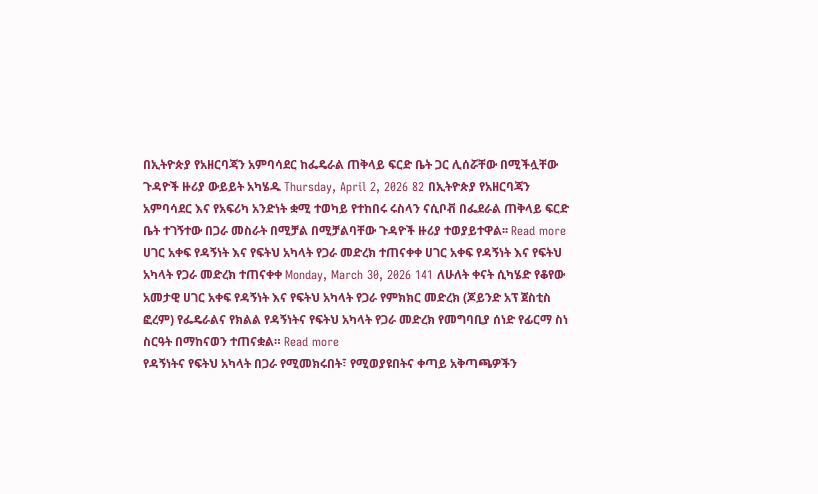በኢትዮጵያ የአዘርባጃን አምባሳደር ከፌዴራል ጠቅላይ ፍርድ ቤት ጋር ሊሰሯቸው በሚችሏቸው ጉዳዮች ዙሪያ ውይይት አካሄዱ Thursday, April 2, 2026 82 በኢትዮጵያ የአዘርባጃን አምባሳደር እና የአፍሪካ አንድነት ቋሚ ተወካይ የተከበሩ ሩስላን ናሲቦቭ በፌደራል ጠቅላይ ፍርድ ቤት ተገኝተው በጋራ መስራት በሚቻል በሚቻልባቸው ጉዳዮች ዙሪያ ተወያይተዋል፡፡ Read more
ሀገር አቀፍ የዳኝነት እና የፍትህ አካላት የጋራ መድረክ ተጠናቀቀ ሀገር አቀፍ የዳኝነት እና የፍትህ አካላት የጋራ መድረክ ተጠናቀቀ Monday, March 30, 2026 141 ለሁለት ቀናት ሲካሄድ የቆየው አመታዊ ሀገር አቀፍ የዳኝነት እና የፍትህ አካላት የጋራ የምክክር መድረክ (ጆይንድ አፕ ጀስቲስ ፎረም) የፌዴራልና የክልል የዳኝነትና የፍትህ አካላት የጋራ መድረክ የመግባቢያ ሰነድ የፊርማ ስነ ስርዓት በማከናወን ተጠናቋል። Read more
የዳኝነትና የፍትህ አካላት በጋራ የሚመክሩበት፣ የሚወያዩበትና ቀጣይ አቅጣጫዎችን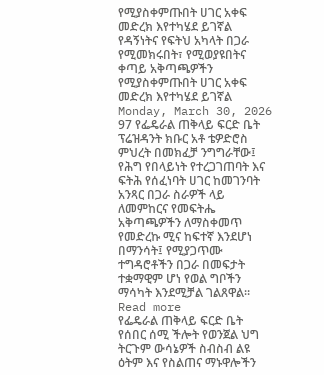የሚያስቀምጡበት ሀገር አቀፍ መድረክ እየተካሄደ ይገኛል የዳኝነትና የፍትህ አካላት በጋራ የሚመክሩበት፣ የሚወያዩበትና ቀጣይ አቅጣጫዎችን የሚያስቀምጡበት ሀገር አቀፍ መድረክ እየተካሄደ ይገኛል Monday, March 30, 2026 97 የፌዴራል ጠቅላይ ፍርድ ቤት ፕሬዝዳንት ክቡር አቶ ቴዎድሮስ ምህረት በመክፈቻ ንግግራቸው፤ የሕግ የበላይነት የተረጋገጠባት እና ፍትሕ የሰፈነባት ሀገር ከመገንባት አንጻር በጋራ ስራዎች ላይ ለመምከርና የመፍትሔ አቅጣጫዎችን ለማስቀመጥ የመድረኩ ሚና ከፍተኛ እንደሆነ በማንሳት፤ የሚያጋጥሙ ተግዳሮቶችን በጋራ በመፍታት ተቋማዊም ሆነ የወል ግቦችን ማሳካት እንደሚቻል ገልጸዋል። Read more
የፌዴራል ጠቅላይ ፍርድ ቤት የሰበር ሰሚ ችሎት የወንጀል ህግ ትርጉም ውሳኔዎች ስብስብ ልዩ ዕትም እና የስልጠና ማኑዋሎችን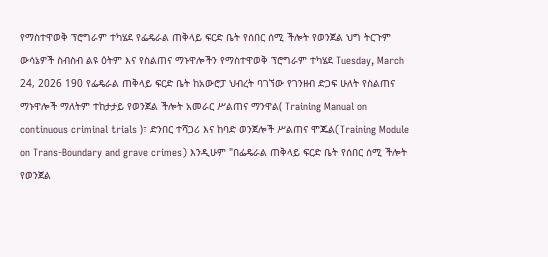የማስተዋወቅ ፕሮግራም ተካሄደ የፌዴራል ጠቅላይ ፍርድ ቤት የሰበር ሰሚ ችሎት የወንጀል ህግ ትርጉም ውሳኔዎች ስብስብ ልዩ ዕትም እና የስልጠና ማኑዋሎችን የማስተዋወቅ ፕሮግራም ተካሄደ Tuesday, March 24, 2026 190 የፌዴራል ጠቅላይ ፍርድ ቤት ከአውሮፓ ህብረት ባገኘው የገንዘብ ድጋፍ ሁለት የስልጠና ማኑዋሎች ማለትም ተከታታይ የወንጀል ችሎት አመራር ሥልጠና ማንዋል( Training Manual on continuous criminal trials )፣ ድንበር ተሻጋሪ እና ከባድ ወንጀሎች ሥልጠና ሞጁል(Training Module on Trans-Boundary and grave crimes) እንዲሁም "በፌዴራል ጠቅላይ ፍርድ ቤት የሰበር ሰሚ ችሎት የወንጀል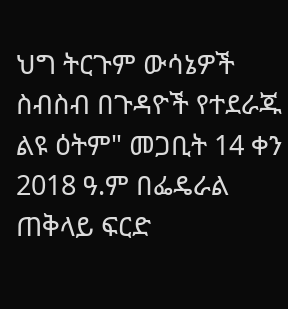ህግ ትርጉም ውሳኔዎች ስብስብ በጉዳዮች የተደራጁ ልዩ ዕትም" መጋቢት 14 ቀን 2018 ዓ.ም በፌዴራል ጠቅላይ ፍርድ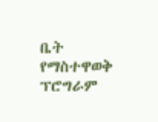ቤት የማስተዋወቅ ፕሮግራም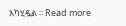አካሂዷል ፡፡ Read more